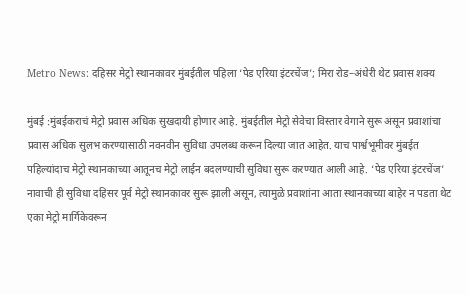Metro News: दहिसर मेट्रो स्थानकावर मुंबईतील पहिला ‘पेड एरिया इंटरचेंज’; मिरा रोड–अंधेरी थेट प्रवास शक्य

मुंबई :मुंबईकराचं मेट्रो प्रवास अधिक सुखदायी होणार आहे. मुंबईतील मेट्रो सेवेचा विस्तार वेगाने सुरू असून प्रवाशांचा प्रवास अधिक सुलभ करण्यासाठी नवनवीन सुविधा उपलब्ध करून दिल्या जात आहेत. याच पार्श्वभूमीवर मुंबईत पहिल्यांदाच मेट्रो स्थानकाच्या आतूनच मेट्रो लाईन बदलण्याची सुविधा सुरू करण्यात आली आहे. ‘पेड एरिया इंटरचेंज’ नावाची ही सुविधा दहिसर पूर्व मेट्रो स्थानकावर सुरू झाली असून, त्यामुळे प्रवाशांना आता स्थानकाच्या बाहेर न पडता थेट एका मेट्रो मार्गिकेवरून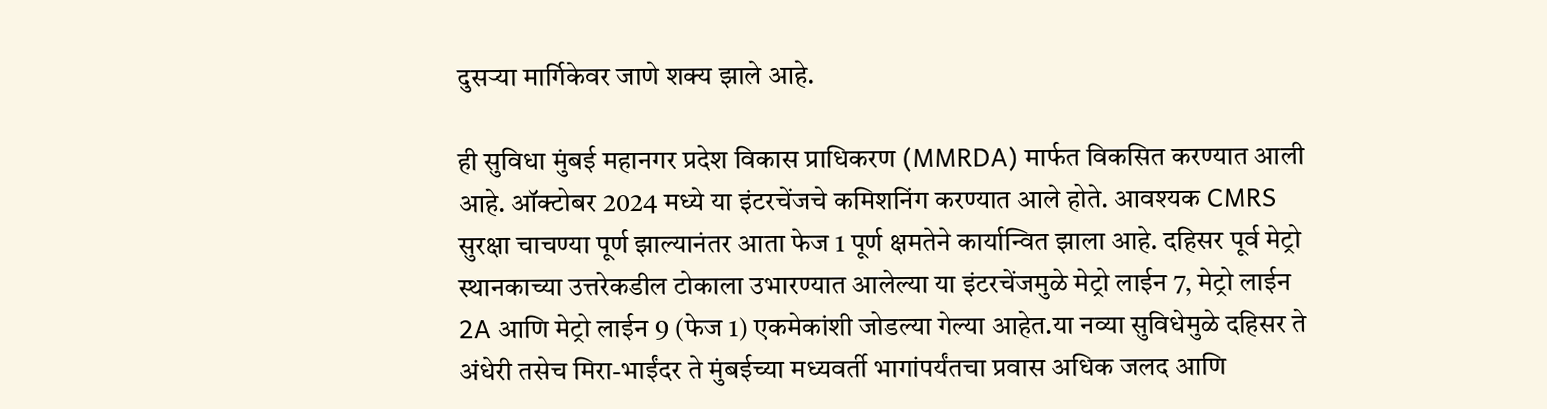दुसऱ्या मार्गिकेवर जाणे शक्य झाले आहे.

ही सुविधा मुंबई महानगर प्रदेश विकास प्राधिकरण (MMRDA) मार्फत विकसित करण्यात आली आहे. ऑक्टोबर 2024 मध्ये या इंटरचेंजचे कमिशनिंग करण्यात आले होते. आवश्यक CMRS सुरक्षा चाचण्या पूर्ण झाल्यानंतर आता फेज 1 पूर्ण क्षमतेने कार्यान्वित झाला आहे. दहिसर पूर्व मेट्रो स्थानकाच्या उत्तरेकडील टोकाला उभारण्यात आलेल्या या इंटरचेंजमुळे मेट्रो लाईन 7, मेट्रो लाईन 2A आणि मेट्रो लाईन 9 (फेज 1) एकमेकांशी जोडल्या गेल्या आहेत.या नव्या सुविधेमुळे दहिसर ते अंधेरी तसेच मिरा-भाईंदर ते मुंबईच्या मध्यवर्ती भागांपर्यंतचा प्रवास अधिक जलद आणि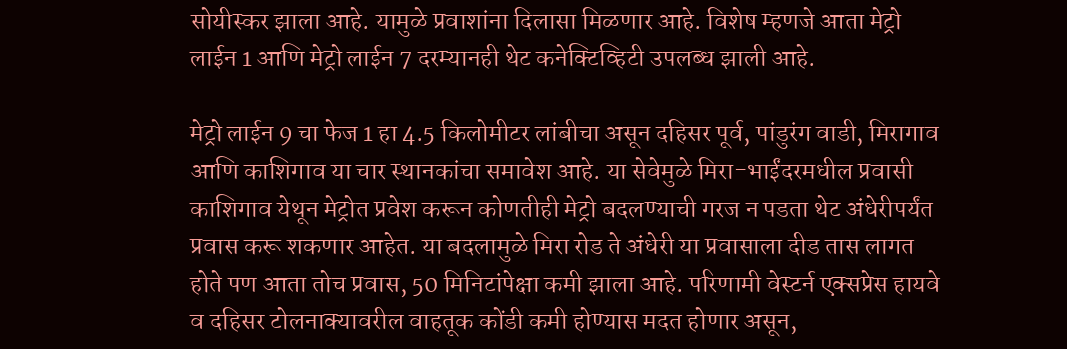सोयीस्कर झाला आहे. यामुळे प्रवाशांना दिलासा मिळणार आहे. विशेष म्हणजे आता मेट्रो लाईन 1 आणि मेट्रो लाईन 7 दरम्यानही थेट कनेक्टिव्हिटी उपलब्ध झाली आहे.

मेट्रो लाईन 9 चा फेज 1 हा 4.5 किलोमीटर लांबीचा असून दहिसर पूर्व, पांडुरंग वाडी, मिरागाव आणि काशिगाव या चार स्थानकांचा समावेश आहे. या सेवेमुळे मिरा-भाईंदरमधील प्रवासी काशिगाव येथून मेट्रोत प्रवेश करून कोणतीही मेट्रो बदलण्याची गरज न पडता थेट अंधेरीपर्यंत प्रवास करू शकणार आहेत. या बदलामुळे मिरा रोड ते अंधेरी या प्रवासाला दीड तास लागत होते पण आता तोच प्रवास, 50 मिनिटांपेक्षा कमी झाला आहे. परिणामी वेस्टर्न एक्सप्रेस हायवे व दहिसर टोलनाक्यावरील वाहतूक कोंडी कमी होण्यास मदत होणार असून,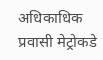अधिकाधिक प्रवासी मेट्रोकडे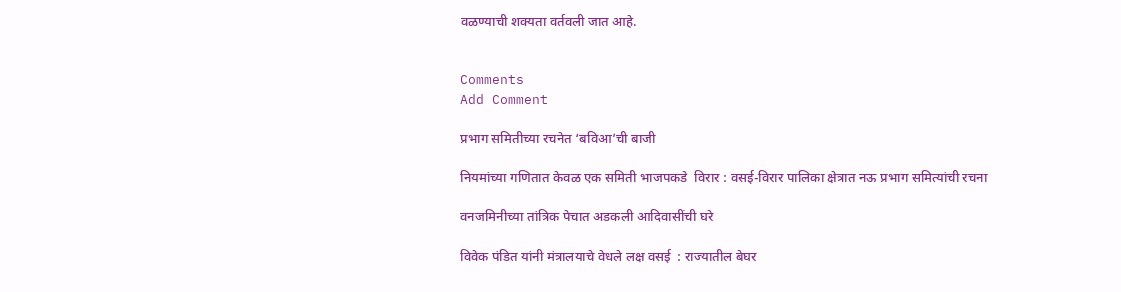वळण्याची शक्यता वर्तवली जात आहे.


Comments
Add Comment

प्रभाग समितीच्या रचनेत ‘बविआ’ची बाजी

नियमांच्या गणितात केवळ एक समिती भाजपकडे  विरार : वसई-विरार पालिका क्षेत्रात नऊ प्रभाग समित्यांची रचना

वनजमिनीच्या तांत्रिक पेचात अडकली आदिवासींची घरे

विवेक पंडित यांनी मंत्रालयाचे वेधले लक्ष वसई  : राज्यातील बेघर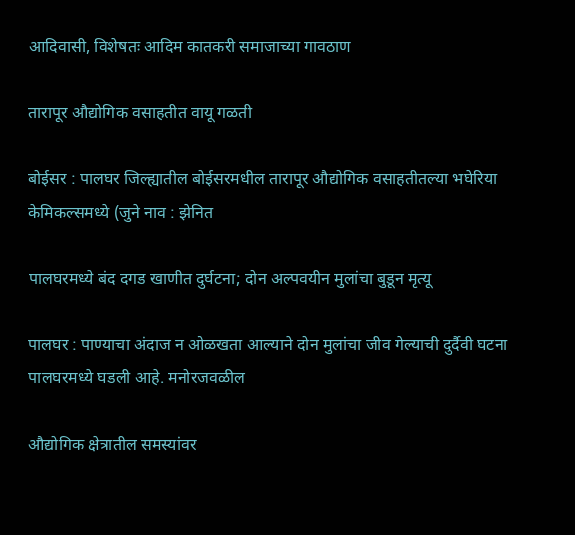आदिवासी, विशेषतः आदिम कातकरी समाजाच्या गावठाण

तारापूर औद्योगिक वसाहतीत वायू गळती

बोईसर : पालघर जिल्ह्यातील बोईसरमधील तारापूर औद्योगिक वसाहतीतल्या भघेरिया केमिकल्समध्ये (जुने नाव : झेनित

पालघरमध्ये बंद दगड खाणीत दुर्घटना; दोन अल्पवयीन मुलांचा बुडून मृत्यू

पालघर : पाण्याचा अंदाज न ओळखता आल्याने दोन मुलांचा जीव गेल्याची दुर्दैवी घटना पालघरमध्ये घडली आहे. मनोरजवळील

औद्योगिक क्षेत्रातील समस्यांवर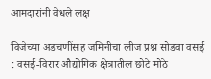आमदारांनी वेधले लक्ष

विजेच्या अडचणींसह जमिनीचा लीज प्रश्न सोडवा वसई  : वसई-विरार औद्योगिक क्षेत्रातील छोटे मोठे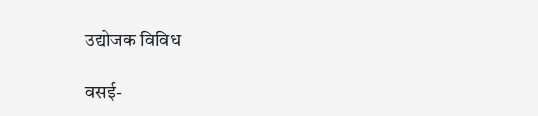उद्योजक विविध

वसई-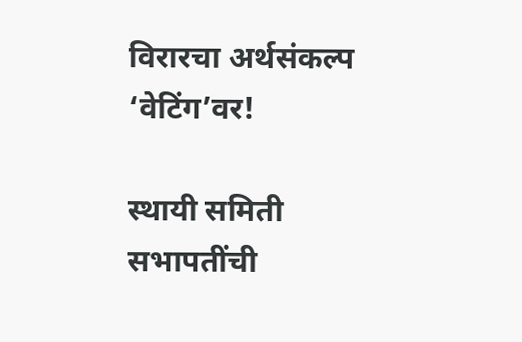विरारचा अर्थसंकल्प ‘वेटिंग’वर!

स्थायी समिती सभापतींची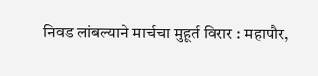निवड लांबल्याने मार्चचा मुहूर्त विरार : महापौर,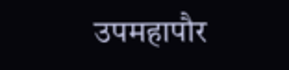उपमहापौर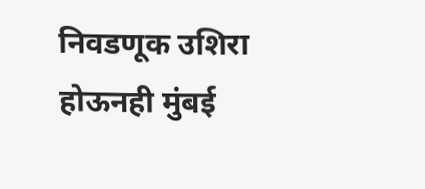निवडणूक उशिरा होऊनही मुंबई